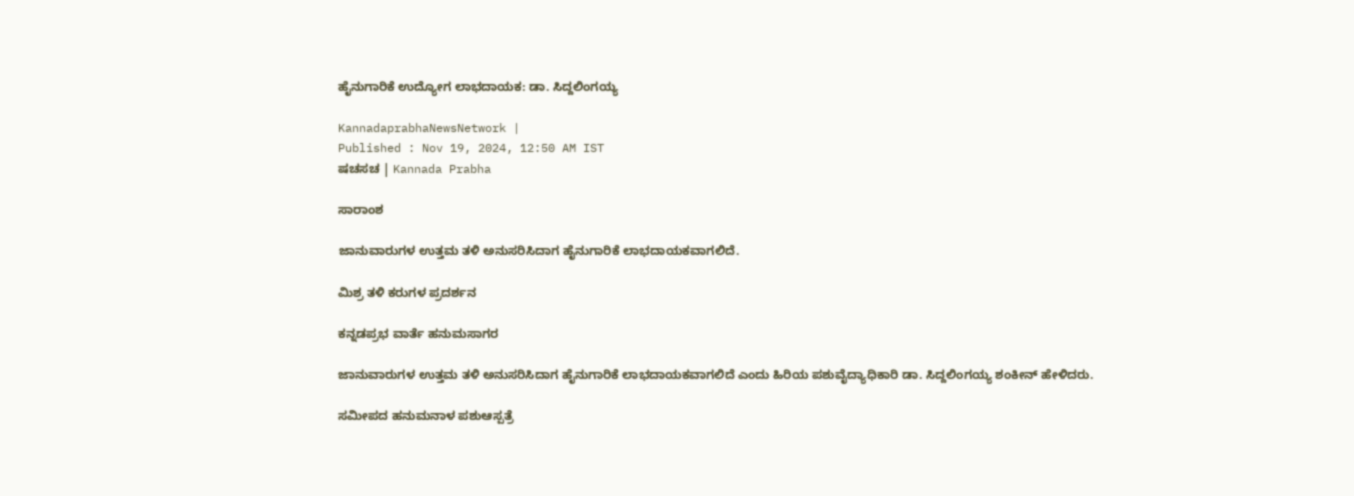ಹೈನುಗಾರಿಕೆ ಉದ್ಯೋಗ ಲಾಭದಾಯಕ: ಡಾ. ಸಿದ್ದಲಿಂಗಯ್ಯ

KannadaprabhaNewsNetwork |
Published : Nov 19, 2024, 12:50 AM IST
ಷಚಸಚ | Kannada Prabha

ಸಾರಾಂಶ

ಜಾನುವಾರುಗಳ ಉತ್ತಮ ತಳಿ ಅನುಸರಿಸಿದಾಗ ಹೈನುಗಾರಿಕೆ ಲಾಭದಾಯಕವಾಗಲಿದೆ.

ಮಿಶ್ರ ತಳಿ ಕರುಗಳ ಪ್ರದರ್ಶನ

ಕನ್ನಡಪ್ರಭ ವಾರ್ತೆ ಹನುಮಸಾಗರ

ಜಾನುವಾರುಗಳ ಉತ್ತಮ ತಳಿ ಅನುಸರಿಸಿದಾಗ ಹೈನುಗಾರಿಕೆ ಲಾಭದಾಯಕವಾಗಲಿದೆ ಎಂದು ಹಿರಿಯ ಪಶುವೈದ್ಯಾಧಿಕಾರಿ ಡಾ. ಸಿದ್ದಲಿಂಗಯ್ಯ ಶಂಕೀನ್ ಹೇಳಿದರು.

ಸಮೀಪದ ಹನುಮನಾಳ ಪಶುಆಸ್ಪತ್ರೆ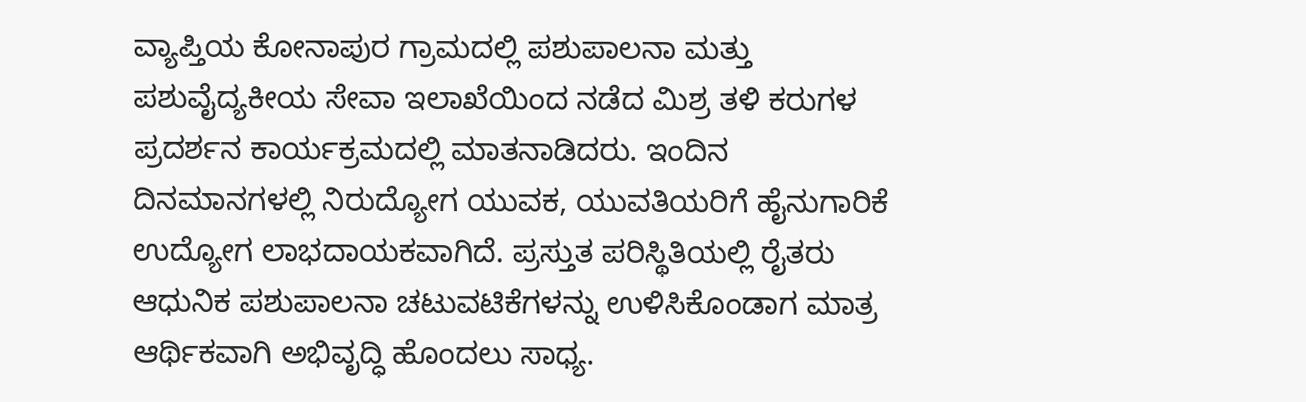ವ್ಯಾಪ್ತಿಯ ಕೋನಾಪುರ ಗ್ರಾಮದಲ್ಲಿ ಪಶುಪಾಲನಾ ಮತ್ತು ಪಶುವೈದ್ಯಕೀಯ ಸೇವಾ ಇಲಾಖೆಯಿಂದ ನಡೆದ ಮಿಶ್ರ ತಳಿ ಕರುಗಳ ಪ್ರದರ್ಶನ ಕಾರ್ಯಕ್ರಮದಲ್ಲಿ ಮಾತನಾಡಿದರು. ಇಂದಿನ ದಿನಮಾನಗಳಲ್ಲಿ ನಿರುದ್ಯೋಗ ಯುವಕ, ಯುವತಿಯರಿಗೆ ಹೈನುಗಾರಿಕೆ ಉದ್ಯೋಗ ಲಾಭದಾಯಕವಾಗಿದೆ. ಪ್ರಸ್ತುತ ಪರಿಸ್ಥಿತಿಯಲ್ಲಿ ರೈತರು ಆಧುನಿಕ ಪಶುಪಾಲನಾ ಚಟುವಟಿಕೆಗಳನ್ನು ಉಳಿಸಿಕೊಂಡಾಗ ಮಾತ್ರ ಆರ್ಥಿಕವಾಗಿ ಅಭಿವೃದ್ಧಿ ಹೊಂದಲು ಸಾಧ್ಯ.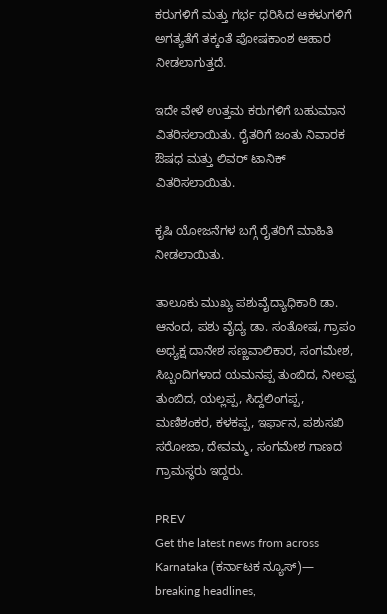ಕರುಗಳಿಗೆ ಮತ್ತು ಗರ್ಭ ಧರಿಸಿದ ಆಕಳುಗಳಿಗೆ ಅಗತ್ಯತೆಗೆ ತಕ್ಕಂತೆ ಪೋಷಕಾಂಶ ಆಹಾರ ನೀಡಲಾಗುತ್ತದೆ.

ಇದೇ ವೇಳೆ ಉತ್ತಮ ಕರುಗಳಿಗೆ ಬಹುಮಾನ ವಿತರಿಸಲಾಯಿತು. ರೈತರಿಗೆ ಜಂತು ನಿವಾರಕ ಔಷಧ ಮತ್ತು ಲಿವರ್ ಟಾನಿಕ್ ವಿತರಿಸಲಾಯಿತು.

ಕೃಷಿ ಯೋಜನೆಗಳ ಬಗ್ಗೆ ರೈತರಿಗೆ ಮಾಹಿತಿ ನೀಡಲಾಯಿತು.

ತಾಲೂಕು ಮುಖ್ಯ ಪಶುವೈದ್ಯಾಧಿಕಾರಿ ಡಾ. ಆನಂದ, ಪಶು ವೈದ್ಯ ಡಾ. ಸಂತೋಷ, ಗ್ರಾಪಂ ಅಧ್ಯಕ್ಷ ದಾನೇಶ ಸಣ್ಣವಾಲಿಕಾರ, ಸಂಗಮೇಶ, ಸಿಬ್ಬಂದಿಗಳಾದ ಯಮನಪ್ಪ ತುಂಬಿದ, ನೀಲಪ್ಪ ತುಂಬಿದ, ಯಲ್ಲಪ್ಪ, ಸಿದ್ದಲಿಂಗಪ್ಪ, ಮಣಿಶಂಕರ, ಕಳಕಪ್ಪ, ಇರ್ಫಾನ, ಪಶುಸಖಿ ಸರೋಜಾ, ದೇವಮ್ಮ, ಸಂಗಮೇಶ ಗಾಣದ ಗ್ರಾಮಸ್ಥರು ಇದ್ದರು.

PREV
Get the latest news from across Karnataka (ಕರ್ನಾಟಕ ನ್ಯೂಸ್)— breaking headlines,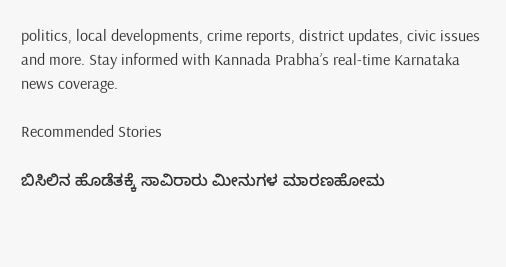politics, local developments, crime reports, district updates, civic issues and more. Stay informed with Kannada Prabha’s real‑time Karnataka news coverage.

Recommended Stories

ಬಿಸಿಲಿನ ಹೊಡೆತಕ್ಕೆ ಸಾವಿರಾರು ಮೀನುಗಳ ಮಾರಣಹೋಮ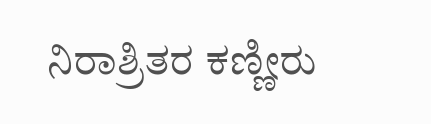ನಿರಾಶ್ರಿತರ ಕಣ್ಣೀರು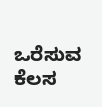ಒರೆಸುವ ಕೆಲಸ